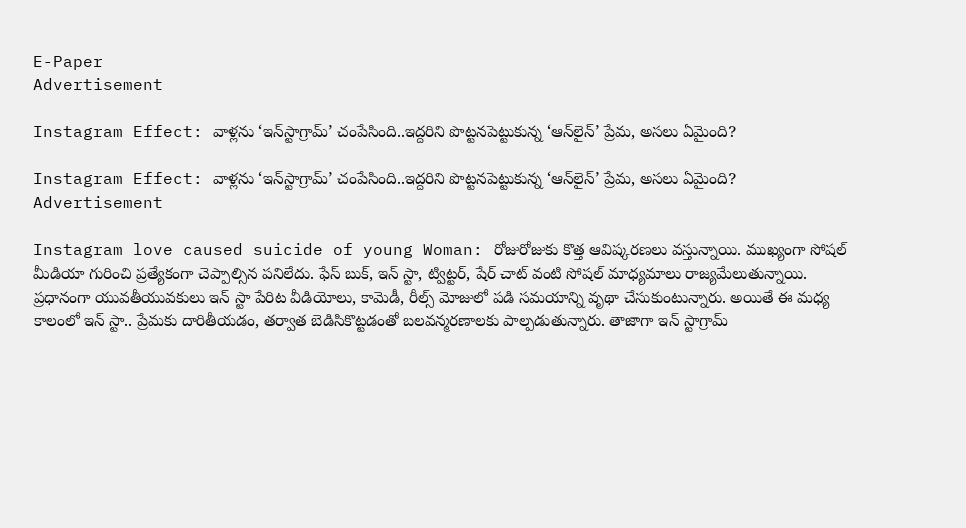E-Paper
Advertisement

Instagram Effect: వాళ్లను ‘ఇన్‌స్టాగ్రామ్’ చంపేసింది..ఇద్దరిని పొట్టనపెట్టుకున్న ‘ఆన్‌లైన్’ ప్రేమ, అసలు ఏమైంది?

Instagram Effect: వాళ్లను ‘ఇన్‌స్టాగ్రామ్’ చంపేసింది..ఇద్దరిని పొట్టనపెట్టుకున్న ‘ఆన్‌లైన్’ ప్రేమ, అసలు ఏమైంది?
Advertisement

Instagram love caused suicide of young Woman: రోజురోజుకు కొత్త ఆవిష్కరణలు వస్తున్నాయి. ముఖ్యంగా సోషల్ మీడియా గురించి ప్రత్యేకంగా చెప్పాల్సిన పనిలేదు. ఫేస్ బుక్, ఇన్ స్టా, ట్విట్టర్, షేర్ చాట్ వంటి సోషల్ మాధ్యమాలు రాజ్యమేలుతున్నాయి. ప్రధానంగా యువతీయువకులు ఇన్ స్టా పేరిట వీడియోలు, కామెడీ, రీల్స్ మోజులో పడి సమయాన్ని వృథా చేసుకుంటున్నారు. అయితే ఈ మధ్య కాలంలో ఇన్ స్టా.. ప్రేమకు దారితీయడం, తర్వాత బెడిసికొట్టడంతో బలవన్మరణాలకు పాల్పడుతున్నారు. తాజాగా ఇన్ స్టాగ్రామ్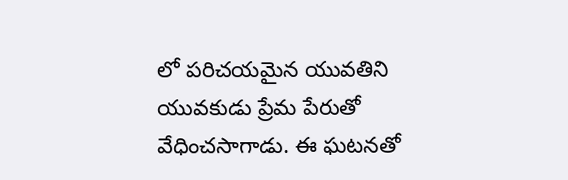లో పరిచయమైన యువతిని యువకుడు ప్రేమ పేరుతో వేధించసాగాడు. ఈ ఘటనతో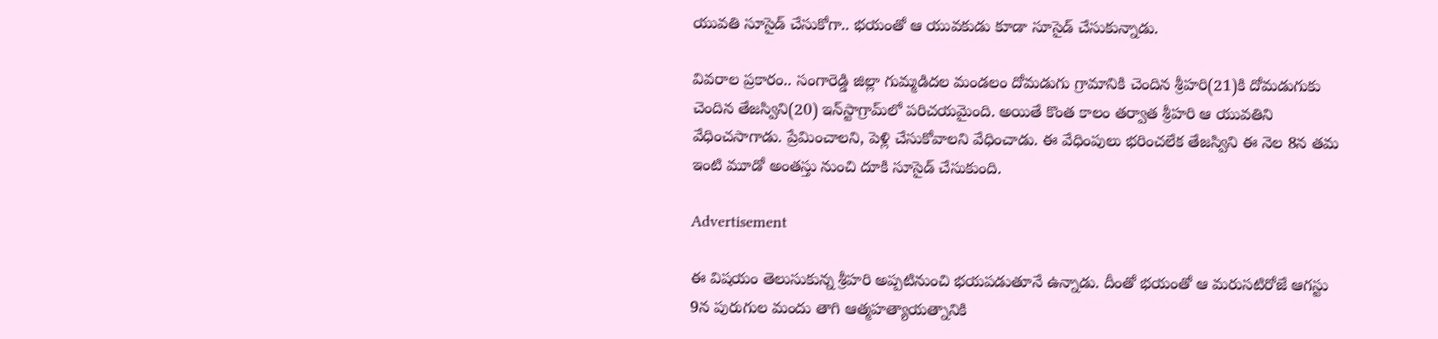యువతి సూసైడ్ చేసుకోగా.. భయంతో ఆ యువకుడు కూడా సూసైడ్ చేసుకున్నాడు.

వివరాల ప్రకారం.. సంగారెడ్డి జిల్లా గుమ్మడిదల మండలం దోమడుగు గ్రామానికి చెందిన శ్రీహరి(21)కి దోమడుగుకు చెందిన తేజస్విని(20) ఇన్‌స్టాగ్రామ్‌లో పరిచయమైంది. అయితే కొంత కాలం తర్వాత శ్రీహరి ఆ యువతిని వేధించసాగాడు. ప్రేమించాలని, పెళ్లి చేసుకోవాలని వేధించాడు. ఈ వేధింపులు భరించలేక తేజస్విని ఈ నెల 8న తమ ఇంటి మూడో అంతస్తు నుంచి దూకి సూసైడ్ చేసుకుంది.

Advertisement

ఈ విషయం తెలుసుకున్న శ్రీహరి అప్పటినుంచి భయపడుతూనే ఉన్నాడు. దీంతో భయంతో ఆ మరుసటిరోజే ఆగస్టు 9న పురుగుల మందు తాగి ఆత్మహత్యాయత్నానికి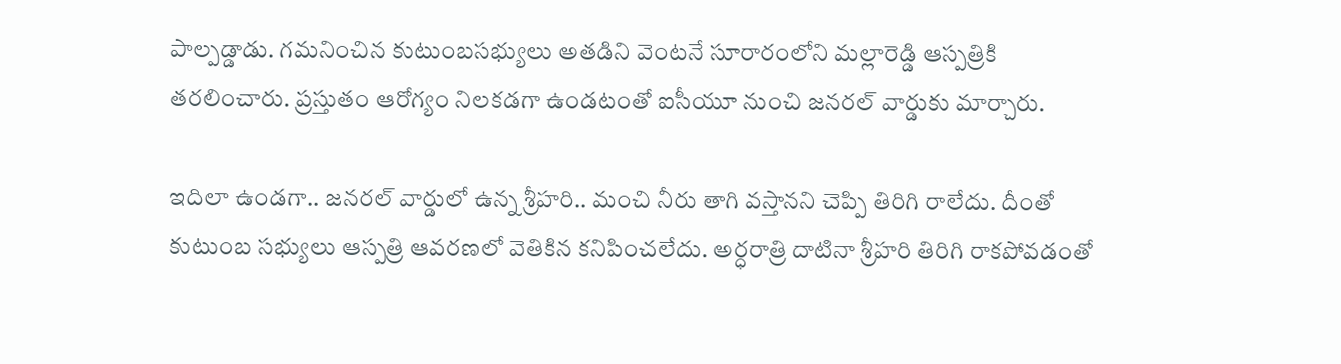పాల్పడ్డాడు. గమనించిన కుటుంబసభ్యులు అతడిని వెంటనే సూరారంలోని మల్లారెడ్డి ఆస్పత్రికి తరలించారు. ప్రస్తుతం ఆరోగ్యం నిలకడగా ఉండటంతో ఐసీయూ నుంచి జనరల్ వార్డుకు మార్చారు.

ఇదిలా ఉండగా.. జనరల్ వార్డులో ఉన్న శ్రీహరి.. మంచి నీరు తాగి వస్తానని చెప్పి తిరిగి రాలేదు. దీంతో కుటుంబ సభ్యులు ఆస్పత్రి ఆవరణలో వెతికిన కనిపించలేదు. అర్ధరాత్రి దాటినా శ్రీహరి తిరిగి రాకపోవడంతో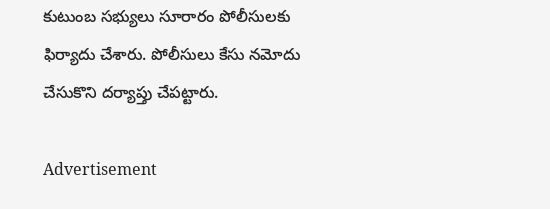కుటుంబ సభ్యులు సూరారం పోలీసులకు ఫిర్యాదు చేశారు. పోలీసులు కేసు నమోదు చేసుకొని దర్యాప్తు చేపట్టారు.

Advertisement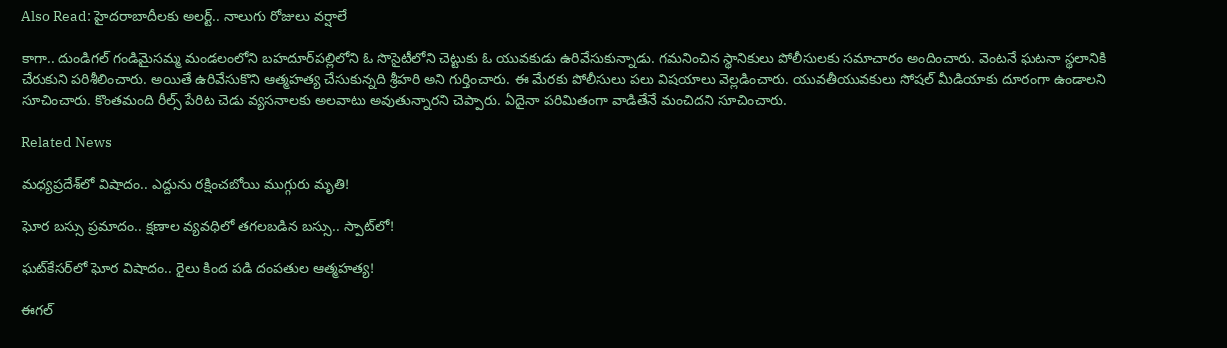Also Read: హైదరాబాదీలకు అలర్ట్.. నాలుగు రోజులు వర్షాలే

కాగా.. దుండిగల్ గండిమైసమ్మ మండలంలోని బహదూర్‌పల్లిలోని ఓ సొసైటీలోని చెట్టుకు ఓ యువకుడు ఉరివేసుకున్నాడు. గమనించిన స్థానికులు పోలీసులకు సమాచారం అందించారు. వెంటనే ఘటనా స్థలానికి చేరుకుని పరిశీలించారు. అయితే ఉరివేసుకొని ఆత్మహత్య చేసుకున్నది శ్రీహరి అని గుర్తించారు. ఈ మేరకు పోలీసులు పలు విషయాలు వెల్లడించారు. యువతీయువకులు సోషల్ మీడియాకు దూరంగా ఉండాలని సూచించారు. కొంతమంది రీల్స్ పేరిట చెడు వ్యసనాలకు అలవాటు అవుతున్నారని చెప్పారు. ఏదైనా పరిమితంగా వాడితేనే మంచిదని సూచించారు.

Related News

మధ్యప్రదేశ్‌లో విషాదం.. ఎద్దును రక్షించబోయి ముగ్గురు మృతి!

ఘోర బస్సు ప్రమాదం.. క్షణాల వ్యవధిలో తగలబడిన బస్సు.. స్పాట్‌లో!

ఘట్‌కేసర్‌లో ఘోర విషాదం.. రైలు కింద పడి దంపతుల ఆత్మహత్య!

ఈగల్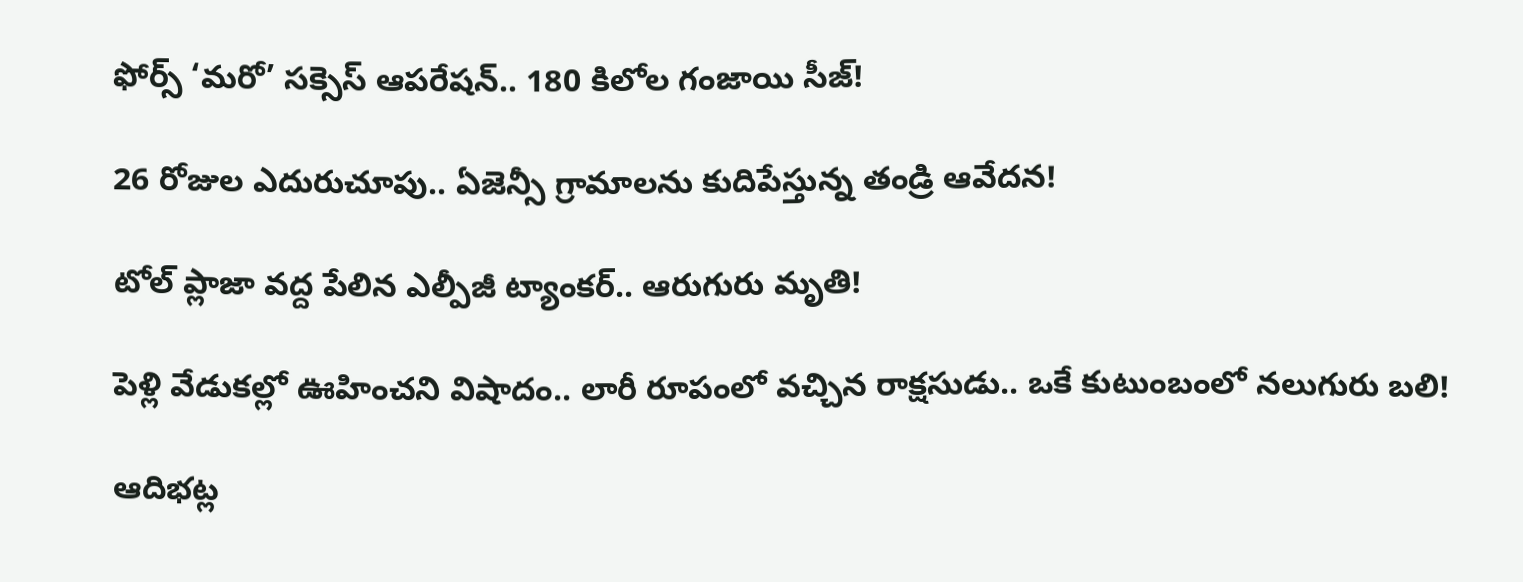ఫోర్స్ ‘మరో’ సక్సెస్ ఆపరేషన్.. 180 కిలోల గంజాయి సీజ్!

26 రోజుల ఎదురుచూపు.. ఏజెన్సీ గ్రామాలను కుదిపేస్తున్న తండ్రి ఆవేదన!

టోల్ ప్లాజా వద్ద పేలిన ఎల్పీజీ ట్యాంకర్.. ఆరుగురు మృతి!

పెళ్లి వేడుకల్లో ఊహించని విషాదం.. లారీ రూపంలో వచ్చిన రాక్షసుడు.. ఒకే కుటుంబంలో నలుగురు బలి!

ఆదిభట్ల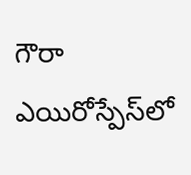గౌరా ఎయిరోస్పేస్‌లో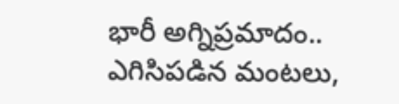భారీ అగ్నిప్రమాదం.. ఎగిసిపడిన మంటలు,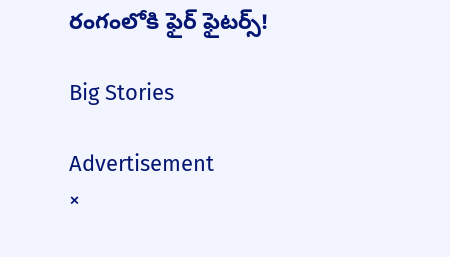రంగంలోకి ఫైర్ ఫైటర్స్!

Big Stories

Advertisement
×